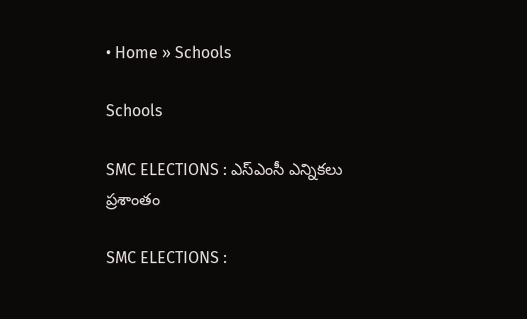• Home » Schools

Schools

SMC ELECTIONS : ఎస్‌ఎంసీ ఎన్నికలు ప్రశాంతం

SMC ELECTIONS :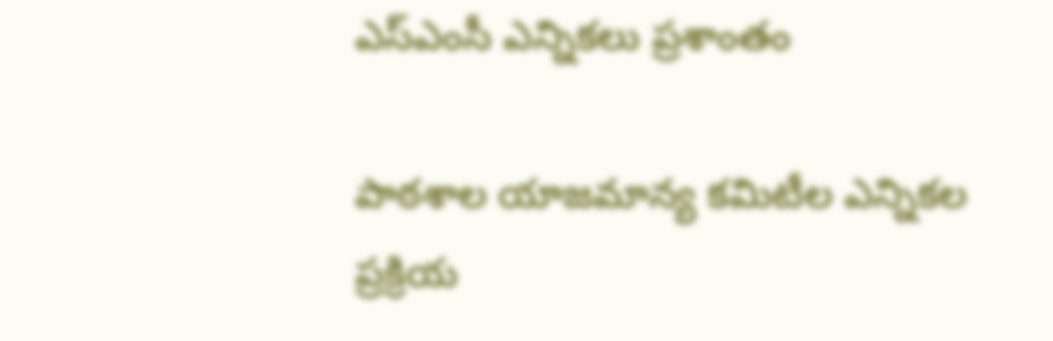ఎస్‌ఎంసీ ఎన్నికలు ప్రశాంతం

పాఠశాల యాజమాన్య కమిటీల ఎన్నికల ప్రక్రియ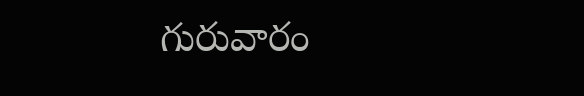గురువారం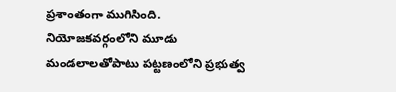ప్రశాంతంగా ముగిసింది. నియోజకవర్గంలోని మూడు మండలాలతోపాటు పట్టణంలోని ప్రభుత్వ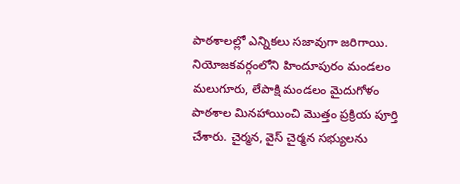పాఠశాలల్లో ఎన్నికలు సజావుగా జరిగాయి. నియోజకవర్గంలోని హిందూపురం మండలం మలుగూరు, లేపాక్షి మండలం మైదుగోళం పాఠశాల మినహాయించి మొత్తం ప్రక్రియ పూర్తి చేశారు. చైర్మన, వైస్‌ చైర్మన సభ్యులను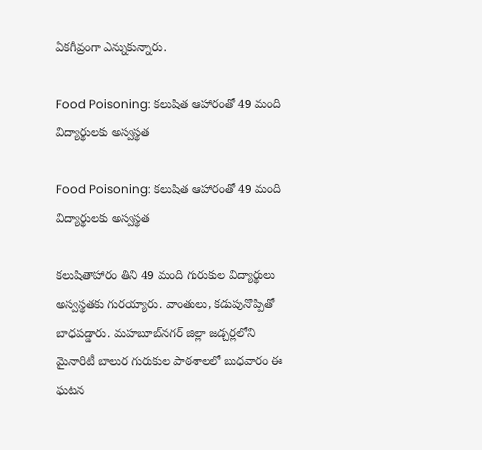ఏకగీవ్రంగా ఎన్నుకున్నారు.

Food Poisoning: కలుషిత ఆహారంతో 49 మంది విద్యార్థులకు అస్వస్థత

Food Poisoning: కలుషిత ఆహారంతో 49 మంది విద్యార్థులకు అస్వస్థత

కలుషితాహారం తిని 49 మంది గురుకుల విద్యార్థులు అస్వస్థతకు గురయ్యారు. వాంతులు, కడుపునొప్పితో బాధపడ్డారు. మహబూబ్‌నగర్‌ జిల్లా జడ్చర్లలోని మైనారిటీ బాలుర గురుకుల పాఠశాలలో బుధవారం ఈ ఘటన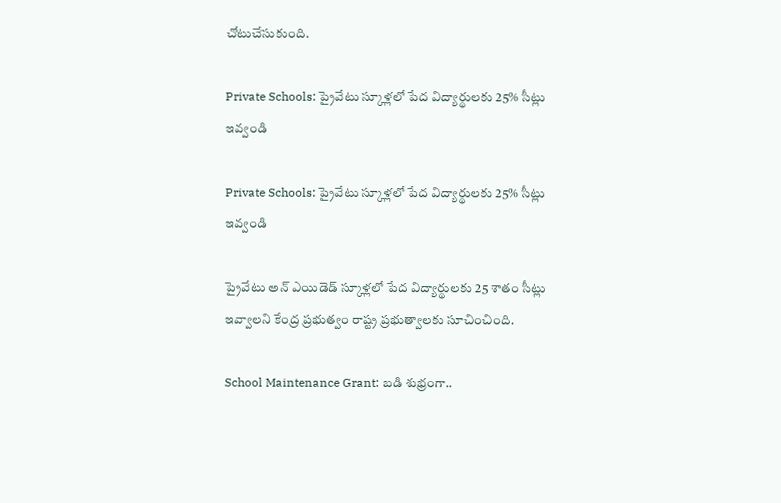చోటుచేసుకుంది.

Private Schools: ప్రైవేటు స్కూళ్లలో పేద విద్యార్థులకు 25% సీట్లు ఇవ్వండి

Private Schools: ప్రైవేటు స్కూళ్లలో పేద విద్యార్థులకు 25% సీట్లు ఇవ్వండి

ప్రైవేటు అన్‌ ఎయిడెడ్‌ స్కూళ్లలో పేద విద్యార్థులకు 25 శాతం సీట్లు ఇవ్వాలని కేంద్ర ప్రభుత్వం రాష్ట్ర ప్రభుత్వాలకు సూచించింది.

School Maintenance Grant: బడి శుభ్రంగా..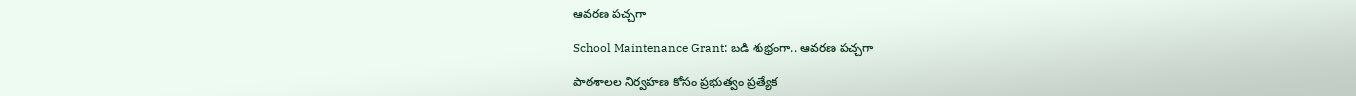ఆవరణ పచ్చగా

School Maintenance Grant: బడి శుభ్రంగా.. ఆవరణ పచ్చగా

పాఠశాలల నిర్వహణ కోసం ప్రభుత్వం ప్రత్యేక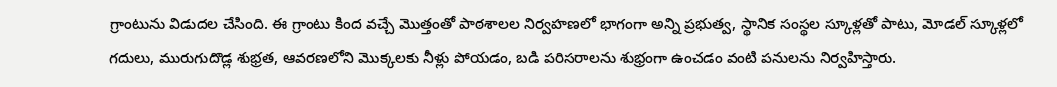గ్రాంటును విడుదల చేసింది. ఈ గ్రాంటు కింద వచ్చే మొత్తంతో పాఠశాలల నిర్వహణలో భాగంగా అన్ని ప్రభుత్వ, స్థానిక సంస్థల స్కూళ్లతో పాటు, మోడల్‌ స్కూళ్లలో గదులు, మురుగుదొడ్ల శుభ్రత, ఆవరణలోని మొక్కలకు నీళ్లు పోయడం, బడి పరిసరాలను శుభ్రంగా ఉంచడం వంటి పనులను నిర్వహిస్తారు.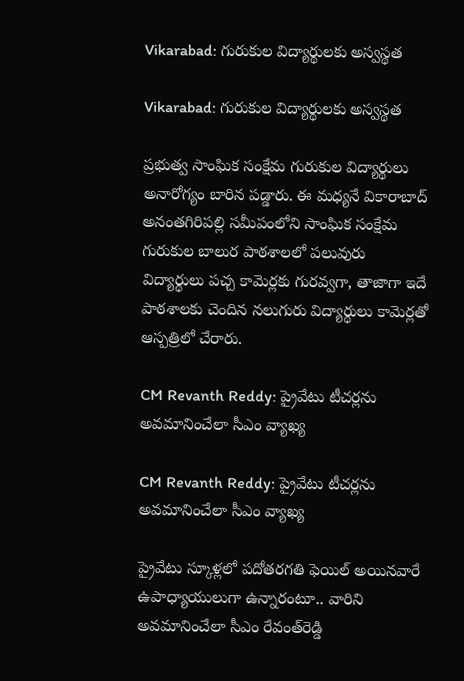Vikarabad: గురుకుల విద్యార్థులకు అస్వస్థత

Vikarabad: గురుకుల విద్యార్థులకు అస్వస్థత

ప్రభుత్వ సాంఘిక సంక్షేమ గురుకుల విద్యార్థులు అనారోగ్యం బారిన పడ్డారు. ఈ మధ్యనే వికారాబాద్‌ అనంతగిరిపల్లి సమీపంలోని సాంఘిక సంక్షేమ గురుకుల బాలుర పాఠశాలలో పలువురు విద్యార్థులు పచ్చ కామెర్లకు గురవ్వగా, తాజాగా ఇదే పాఠశాలకు చెందిన నలుగురు విద్యార్థులు కామెర్లతో ఆస్పత్రిలో చేరారు.

CM Revanth Reddy: ప్రైవేటు టీచర్లను అవమానించేలా సీఎం వ్యాఖ్య

CM Revanth Reddy: ప్రైవేటు టీచర్లను అవమానించేలా సీఎం వ్యాఖ్య

ప్రైవేటు స్కూళ్లలో పదోతరగతి ఫెయిల్‌ అయినవారే ఉపాధ్యాయులుగా ఉన్నారంటూ.. వారిని అవమానించేలా సీఎం రేవంత్‌రెడ్డి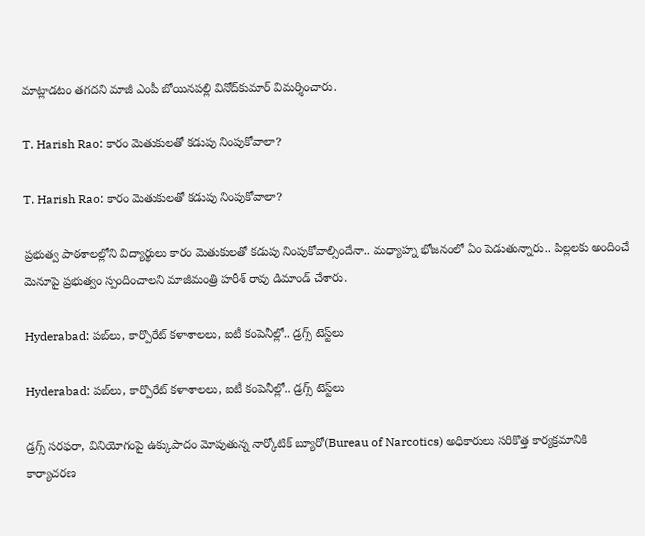మాట్లాడటం తగదని మాజీ ఎంపీ బోయినపల్లి వినోద్‌కుమార్‌ విమర్శించారు.

T. Harish Rao: కారం మెతుకులతో కడుపు నింపుకోవాలా?

T. Harish Rao: కారం మెతుకులతో కడుపు నింపుకోవాలా?

ప్రభుత్వ పాఠశాలల్లోని విద్యార్థులు కారం మెతుకులతో కడుపు నింపుకోవాల్సిందేనా.. మధ్యాహ్న భోజనంలో ఏం పెడుతున్నారు.. పిల్లలకు అందించే మెనూపై ప్రభుత్వం స్పందించాలని మాజీమంత్రి హరీశ్‌ రావు డిమాండ్‌ చేశారు.

Hyderabad: పబ్‌లు, కార్పొరేట్‌ కళాశాలలు, ఐటీ కంపెనీల్లో.. డ్రగ్స్‌ టెస్ట్‌లు

Hyderabad: పబ్‌లు, కార్పొరేట్‌ కళాశాలలు, ఐటీ కంపెనీల్లో.. డ్రగ్స్‌ టెస్ట్‌లు

డ్రగ్స్‌ సరఫరా, వినియోగంపై ఉక్కుపాదం మోపుతున్న నార్కోటిక్‌ బ్యూరో(Bureau of Narcotics) అధికారులు సరికొత్త కార్యక్రమానికి కార్యాచరణ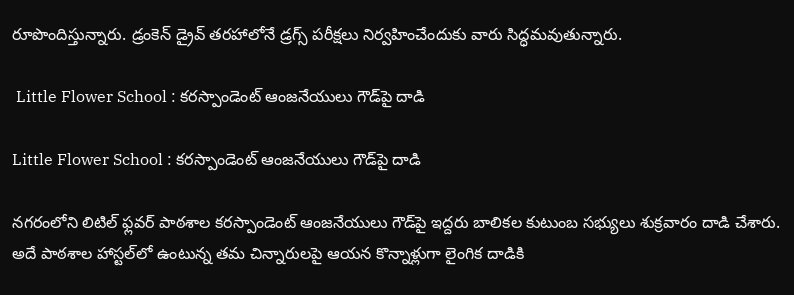రూపొందిస్తున్నారు. డ్రంకెన్‌ డ్రైవ్‌ తరహాలోనే డ్రగ్స్‌ పరీక్షలు నిర్వహించేందుకు వారు సిద్ధమవుతున్నారు.

 Little Flower School : కరస్పాండెంట్‌ ఆంజనేయులు గౌడ్‌పై దాడి

Little Flower School : కరస్పాండెంట్‌ ఆంజనేయులు గౌడ్‌పై దాడి

నగరంలోని లిటిల్‌ ఫ్లవర్‌ పాఠశాల కరస్పాండెంట్‌ ఆంజనేయులు గౌడ్‌పై ఇద్దరు బాలికల కుటుంబ సభ్యులు శుక్రవారం దాడి చేశారు. అదే పాఠశాల హాస్టల్‌లో ఉంటున్న తమ చిన్నారులపై ఆయన కొన్నాళ్లుగా లైంగిక దాడికి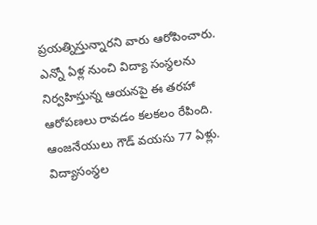ప్రయత్నిస్తున్నారని వారు ఆరోపించారు. ఎన్నో ఏళ్ల నుంచి విద్యా సంస్థలను నిర్వహిస్తున్న ఆయనపై ఈ తరహా ఆరోపణలు రావడం కలకలం రేపింది. ఆంజనేయులు గౌడ్‌ వయసు 77 ఏళ్లు. విద్యాసంస్థల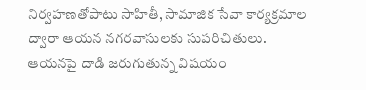నిర్వహణతోపాటు సాహితీ, సామాజిక సేవా కార్యక్రమాల ద్వారా ఆయన నగరవాసులకు సుపరిచితులు. ఆయనపై దాడి జరుగుతున్న విషయం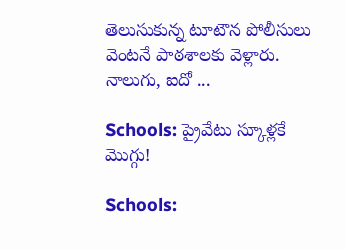తెలుసుకున్న టూటౌన పోలీసులు వెంటనే పాఠశాలకు వెళ్లారు. నాలుగు, ఐదో ...

Schools: ప్రైవేటు స్కూళ్లకే మొగ్గు!

Schools: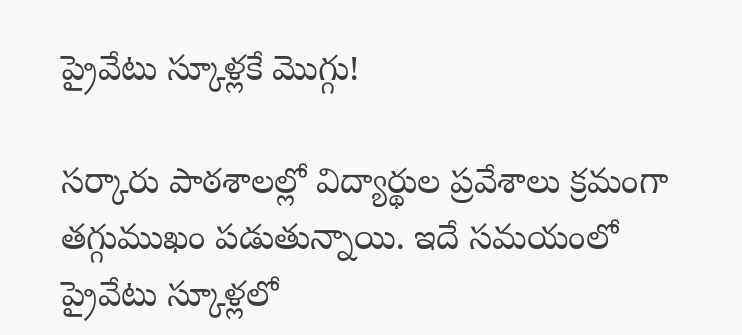ప్రైవేటు స్కూళ్లకే మొగ్గు!

సర్కారు పాఠశాలల్లో విద్యార్థుల ప్రవేశాలు క్రమంగా తగ్గుముఖం పడుతున్నాయి. ఇదే సమయంలో ప్రైవేటు స్కూళ్లలో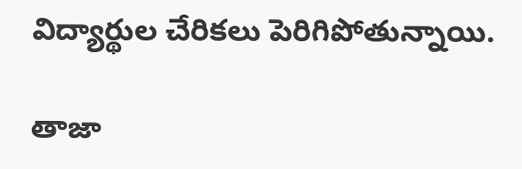విద్యార్థుల చేరికలు పెరిగిపోతున్నాయి.

తాజా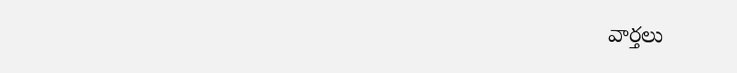వార్తలు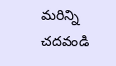మరిన్ని చదవండి